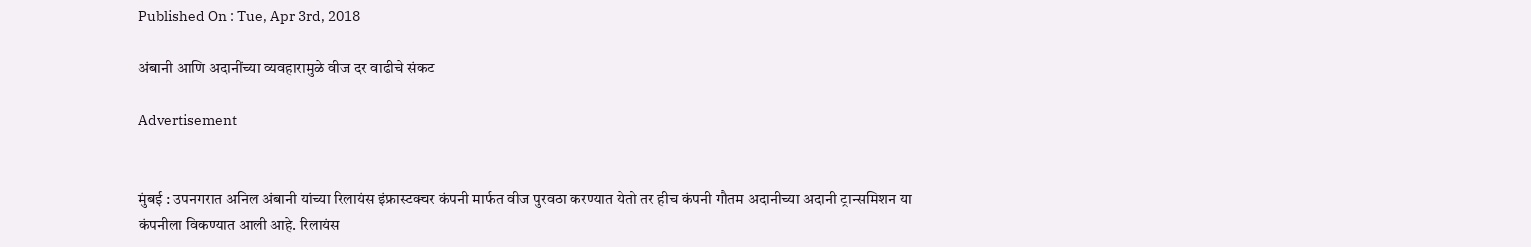Published On : Tue, Apr 3rd, 2018

अंबानी आणि अदानींच्या व्यवहारामुळे वीज दर वाढीचे संकट

Advertisement


मुंबई : उपनगरात अनिल अंबानी यांच्या रिलायंस इंफ्रास्टक्चर कंपनी मार्फत वीज पुरवठा करण्यात येतो तर हीच कंपनी गौतम अदानीच्या अदानी ट्रान्समिशन या कंपनीला विकण्यात आली आहे. रिलायंस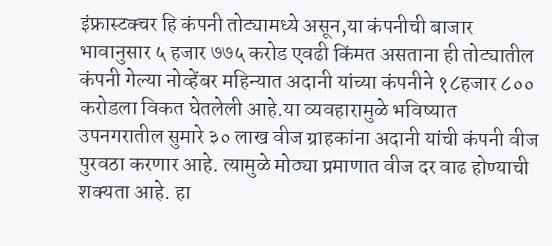इंफ्रास्टक्चर हि कंपनी तोट्यामध्ये असून,या कंपनीची बाजार भावानुसार ५ हजार ७७५ करोड एवढी किंमत असताना ही तोट्यातील कंपनी गेल्या नोव्हेंबर महिन्यात अदानी यांच्या कंपनीने १८हजार ८०० करोडला विकत घेतलेली आहे.या व्यवहारामुळे भविष्यात उपनगरातील सुमारे ३० लाख वीज ग्राहकांना अदानी यांची कंपनी वीज पुरवठा करणार आहे. त्यामुळे मोठ्या प्रमाणात वीज दर वाढ होण्याची शक्यता आहे. हा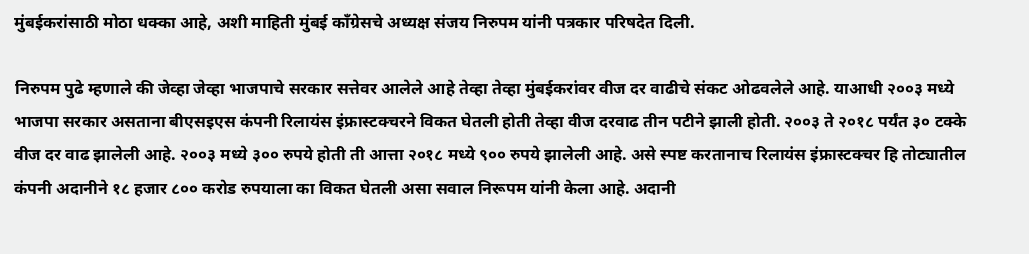मुंबईकरांसाठी मोठा धक्का आहे, अशी माहिती मुंबई कॉंग्रेसचे अध्यक्ष संजय निरुपम यांनी पत्रकार परिषदेत दिली.

निरुपम पुढे म्हणाले की जेव्हा जेव्हा भाजपाचे सरकार सत्तेवर आलेले आहे तेव्हा तेव्हा मुंबईकरांवर वीज दर वाढीचे संकट ओढवलेले आहे. याआधी २००३ मध्ये भाजपा सरकार असताना बीएसइएस कंपनी रिलायंस इंफ्रास्टक्चरने विकत घेतली होती तेव्हा वीज दरवाढ तीन पटीने झाली होती. २००३ ते २०१८ पर्यंत ३० टक्के वीज दर वाढ झालेली आहे. २००३ मध्ये ३०० रुपये होती ती आत्ता २०१८ मध्ये ९०० रुपये झालेली आहे. असे स्पष्ट करतानाच रिलायंस इंफ्रास्टक्चर हि तोट्यातील कंपनी अदानीने १८ हजार ८०० करोड रुपयाला का विकत घेतली असा सवाल निरूपम यांनी केला आहे. अदानी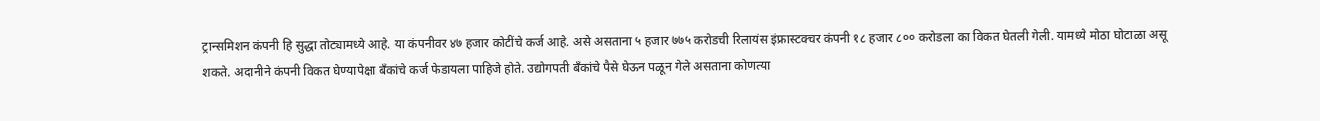ट्रान्समिशन कंपनी हि सुद्धा तोट्यामध्ये आहे. या कंपनीवर ४७ हजार कोटींचे कर्ज आहे. असे असताना ५ हजार ७७५ करोडची रिलायंस इंफ्रास्टक्चर कंपनी १८ हजार ८०० करोडला का विकत घेतली गेली. यामध्ये मोठा घोटाळा असू शकते. अदानीने कंपनी विकत घेण्यापेक्षा बँकांचे कर्ज फेडायला पाहिजे होते. उद्योगपती बँकांचे पैसे घेऊन पळून गेले असताना कोणत्या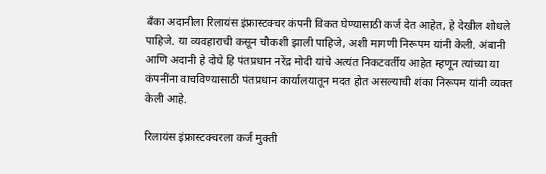बँका अदानीला रिलायंस इंफ्रास्टक्चर कंपनी विकत घेण्यासाठी कर्ज देत आहेत, हे देखील शोधले पाहिजे. या व्यवहाराची कसून चौकशी झाली पाहिजे, अशी मागणी निरूपम यांनी केली. अंबानी आणि अदानी हे दोघे हि पंतप्रधान नरेंद्र मोदी यांचे अत्यंत निकटवर्तीय आहेत म्हणून त्यांच्या या कंपनींना वाचविण्यासाठी पंतप्रधान कार्यालयातून मदत होत असल्याची शंका निरूपम यांनी व्यक्त केली आहे.

रिलायंस इंफ्रास्टक्चरला कर्ज मुक्ती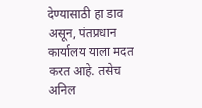देण्यासाठी हा डाव असून, पंतप्रधान कार्यालय याला मदत करत आहे. तसेच अनिल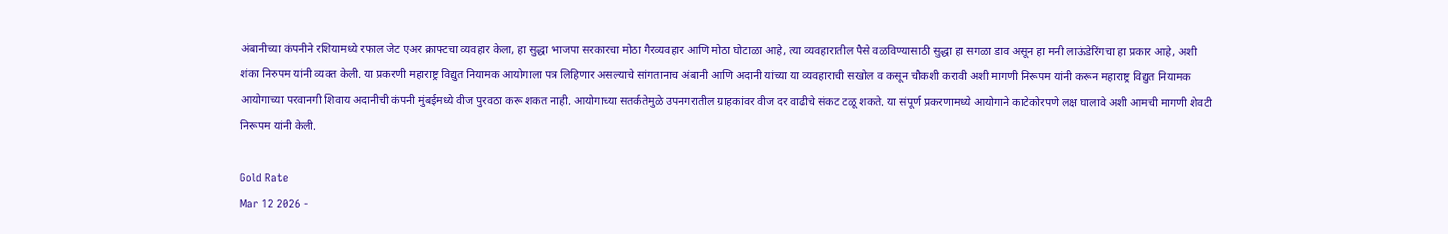अंबानीच्या कंपनीने रशियामध्ये रफाल जेट एअर क्राफ्टचा व्यवहार केला, हा सुद्धा भाजपा सरकारचा मोठा गैरव्यवहार आणि मोठा घोटाळा आहे, त्या व्यवहारातील पैसे वळविण्यासाठी सुद्धा हा सगळा डाव असून हा मनी लाऊंडेरिंगचा हा प्रकार आहे, अशी शंका निरुपम यांनी व्यक्त केली. या प्रकरणी महाराष्ट्र विद्युत नियामक आयोगाला पत्र लिहिणार असल्याचे सांगतानाच अंबानी आणि अदानी यांच्या या व्यवहाराची सखोल व कसून चौकशी करावी अशी मागणी निरूपम यांनी करून महाराष्ट्र विद्युत नियामक आयोगाच्या परवानगी शिवाय अदानीची कंपनी मुंबईमध्ये वीज पुरवठा करू शकत नाही. आयोगाच्या सतर्कतेमुळे उपनगरातील ग्राहकांवर वीज दर वाढीचे संकट टळू शकते. या संपूर्ण प्रकरणामध्ये आयोगाने काटेकोरपणे लक्ष घालावे अशी आमची मागणी शेवटी निरूपम यांनी केली.

Gold Rate
Mar 12 2026 -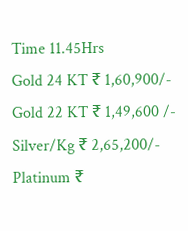Time 11.45Hrs
Gold 24 KT ₹ 1,60,900/-
Gold 22 KT ₹ 1,49,600 /-
Silver/Kg ₹ 2,65,200/-
Platinum ₹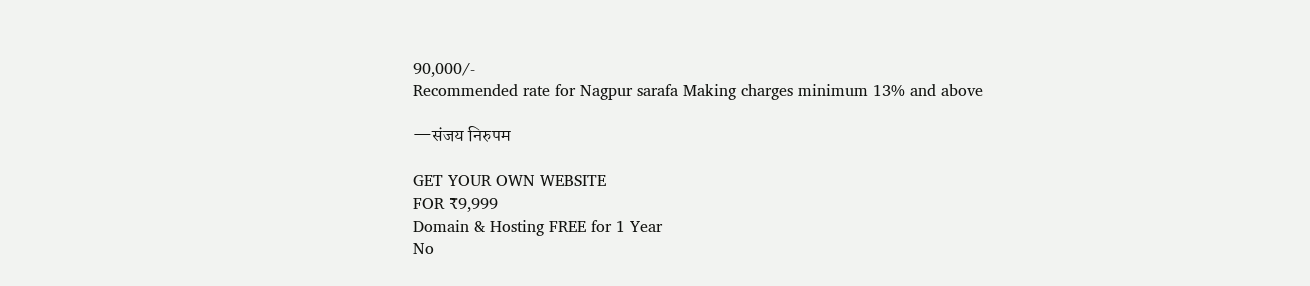90,000/-
Recommended rate for Nagpur sarafa Making charges minimum 13% and above

—संजय निरुपम

GET YOUR OWN WEBSITE
FOR ₹9,999
Domain & Hosting FREE for 1 Year
No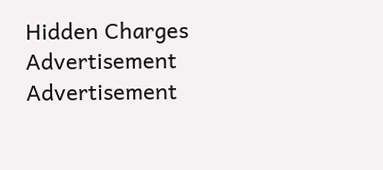Hidden Charges
Advertisement
Advertisement